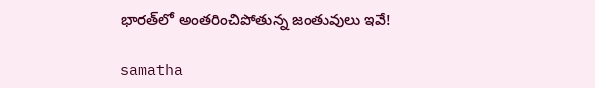భారత్‌లో అంతరించిపోతున్న జంతువులు ఇవే!

samatha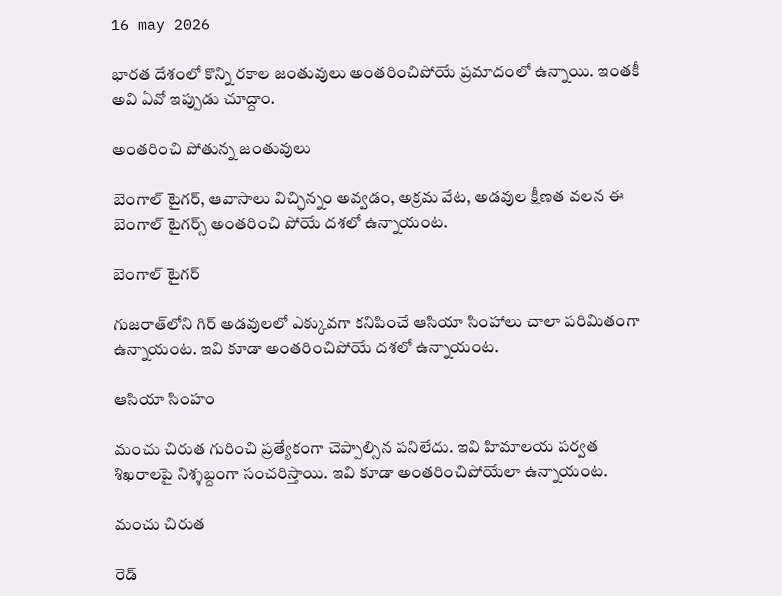16 may 2026

భారత దేశంలో కొన్ని రకాల జంతువులు అంతరించిపోయే ప్రమాదంలో ఉన్నాయి. ఇంతకీ అవి ఏవో ఇప్పుడు చూద్దాం.

అంతరించి పోతున్న జంతువులు

బెంగాల్ టైగర్, ఆవాసాలు విచ్ఛిన్నం అవ్వడం, అక్రమ వేట, అడవుల క్షీణత వలన ఈ బెంగాల్ టైగర్స్ అంతరించి పోయే దశలో ఉన్నాయంట.

బెంగాల్ టైగర్

గుజరాత్‌లోని గిర్ అడవులలో ఎక్కువగా కనిపించే ఆసియా సింహాలు చాలా పరిమితంగా ఉన్నాయంట. ఇవి కూడా అంతరించిపోయే దశలో ఉన్నాయంట.

ఆసియా సింహం

మంచు చిరుత గురించి ప్రత్యేకంగా చెప్పాల్సిన పనిలేదు. ఇవి హిమాలయ పర్వత శిఖరాలపై నిశ్శబ్దంగా సంచరిస్తాయి. ఇవి కూడా అంతరించిపోయేలా ఉన్నాయంట.

మంచు చిరుత

రెడ్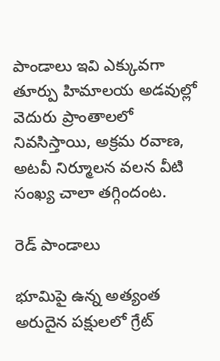పాండాలు ఇవి ఎక్కువగా తూర్పు హిమాలయ అడవుల్లో వెదురు ప్రాంతాలలో నివసిస్తాయి, అక్రమ రవాణ, అటవీ నిర్మూలన వలన వీటి సంఖ్య చాలా తగ్గిందంట.

రెడ్ పాండాలు

భూమిపై ఉన్న అత్యంత అరుదైన పక్షులలో గ్రేట్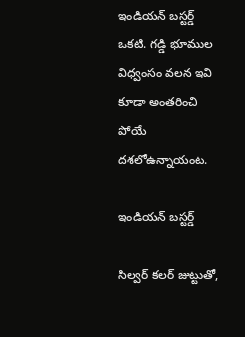ఇండియన్ బస్టర్డ్ ఒకటి. గడ్డి భూముల విధ్వంసం వలన ఇవి కూడా అంతరించి పోయే దశలోఉన్నాయంట.

ఇండియన్ బస్టర్డ్

సిల్వర్ కలర్ జుట్టుతో,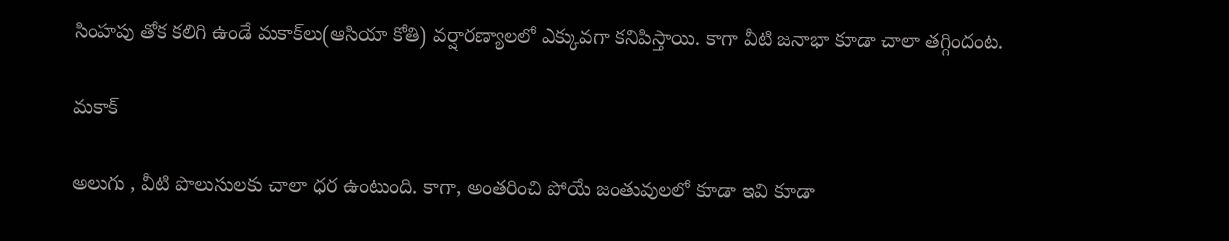సింహపు తోక కలిగి ఉండే మకాక్‌లు(ఆసియా కోతి) వర్షారణ్యాలలో ఎక్కువగా కనిపిస్తాయి. కాగా వీటి జనాభా కూడా చాలా తగ్గిందంట.

మకాక్

అలుగు , వీటి పొలుసులకు చాలా ధర ఉంటుంది. కాగా, అంతరించి పోయే జంతువులలో కూడా ఇవి కూడా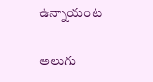ఉన్నాయంట

అలుగు